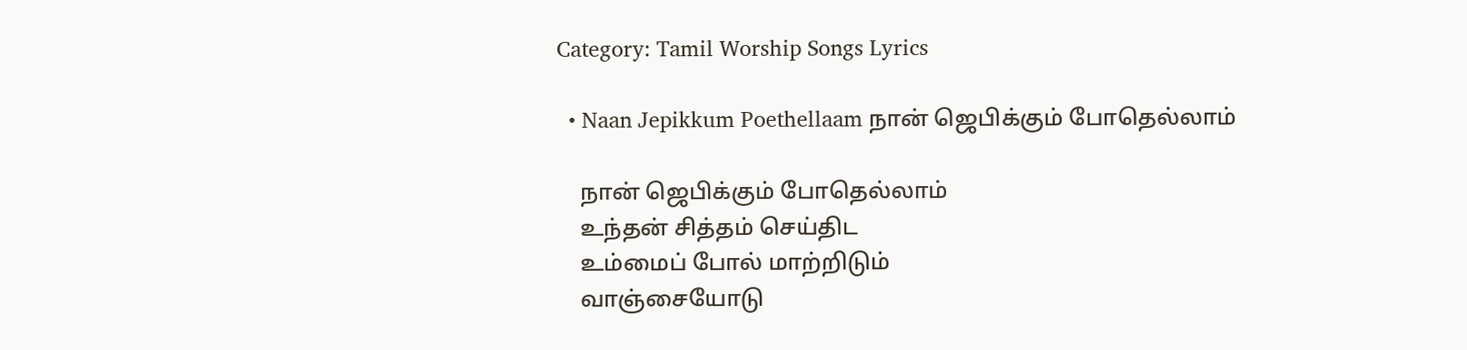Category: Tamil Worship Songs Lyrics

  • Naan Jepikkum Poethellaam நான் ஜெபிக்கும் போதெல்லாம்

    நான் ஜெபிக்கும் போதெல்லாம்
    உந்தன் சித்தம் செய்திட
    உம்மைப் போல் மாற்றிடும்
    வாஞ்சையோடு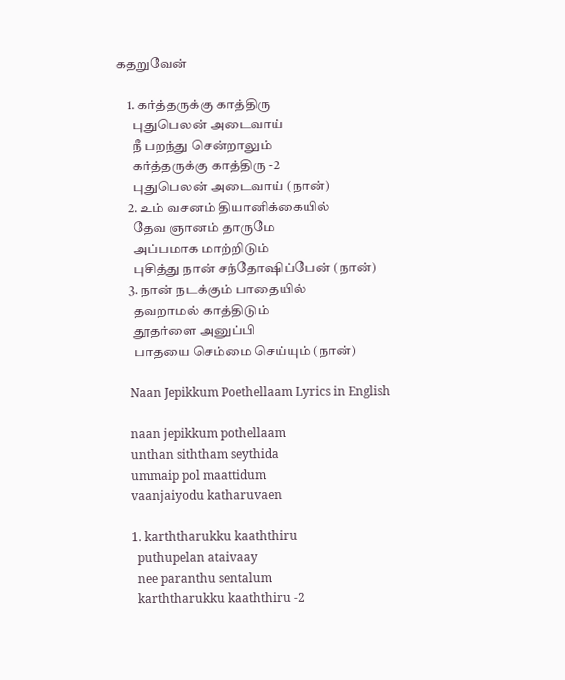கதறுவேன்

    1. கர்த்தருக்கு காத்திரு
      புதுபெலன் அடைவாய்
      நீ பறந்து சென்றாலும்
      கர்த்தருக்கு காத்திரு -2
      புதுபெலன் அடைவாய் (நான்)
    2. உம் வசனம் தியானிக்கையில்
      தேவ ஞானம் தாருமே
      அப்பமாக மாற்றிடும்
      புசித்து நான் சந்தோஷிப்பேன் (நான்)
    3. நான் நடக்கும் பாதையில்
      தவறாமல் காத்திடும்
      தூதர்ளை அனுப்பி
      பாதயை செம்மை செய்யும் (நான்)

    Naan Jepikkum Poethellaam Lyrics in English

    naan jepikkum pothellaam
    unthan siththam seythida
    ummaip pol maattidum
    vaanjaiyodu katharuvaen

    1. karththarukku kaaththiru
      puthupelan ataivaay
      nee paranthu sentalum
      karththarukku kaaththiru -2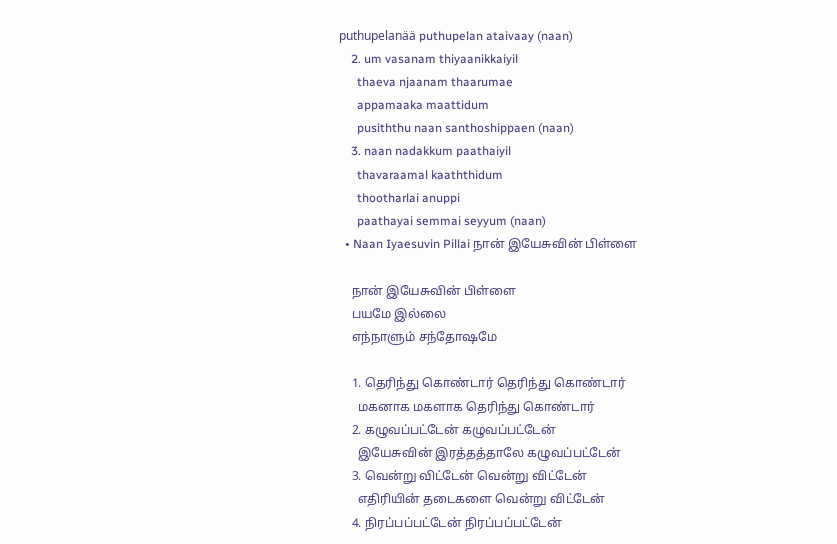puthupelanää puthupelan ataivaay (naan)
    2. um vasanam thiyaanikkaiyil
      thaeva njaanam thaarumae
      appamaaka maattidum
      pusiththu naan santhoshippaen (naan)
    3. naan nadakkum paathaiyil
      thavaraamal kaaththidum
      thootharlai anuppi
      paathayai semmai seyyum (naan)
  • Naan Iyaesuvin Pillai நான் இயேசுவின் பிள்ளை

    நான் இயேசுவின் பிள்ளை
    பயமே இல்லை
    எந்நாளும் சந்தோஷமே

    1. தெரிந்து கொண்டார் தெரிந்து கொண்டார்
      மகனாக மகளாக தெரிந்து கொண்டார்
    2. கழுவப்பட்டேன் கழுவப்பட்டேன்
      இயேசுவின் இரத்தத்தாலே கழுவப்பட்டேன்
    3. வென்று விட்டேன் வென்று விட்டேன்
      எதிரியின் தடைகளை வென்று விட்டேன்
    4. நிரப்பப்பட்டேன் நிரப்பப்பட்டேன்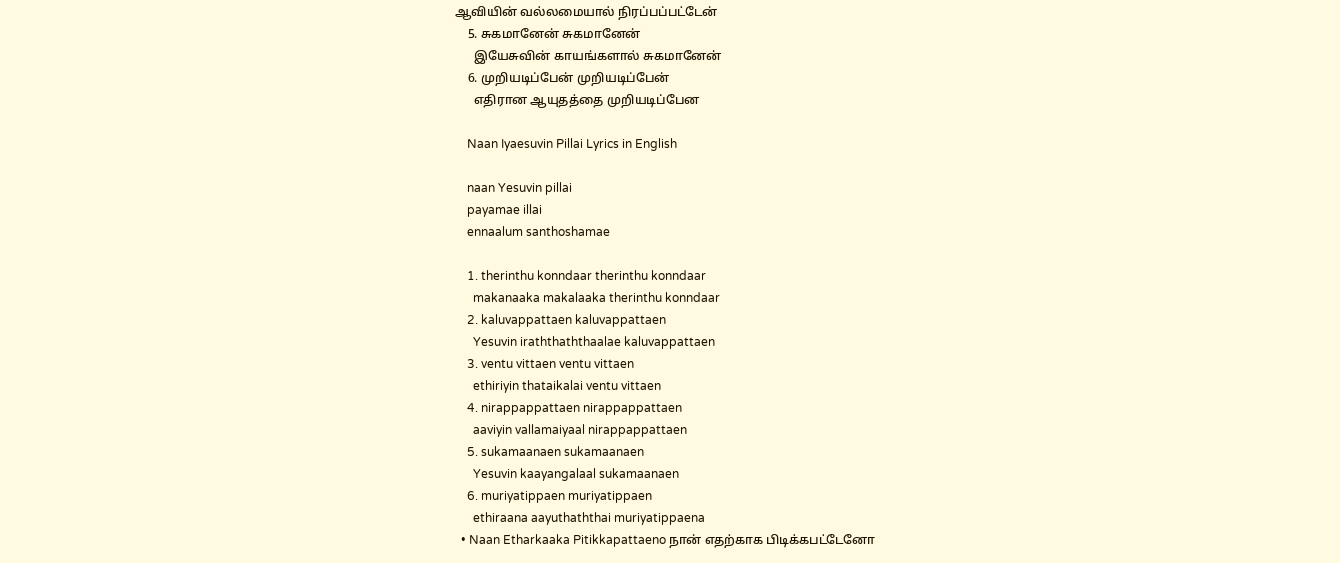ஆவியின் வல்லமையால் நிரப்பப்பட்டேன்
    5. சுகமானேன் சுகமானேன்
      இயேசுவின் காயங்களால் சுகமானேன்
    6. முறியடிப்பேன் முறியடிப்பேன்
      எதிரான ஆயுதத்தை முறியடிப்பேன

    Naan Iyaesuvin Pillai Lyrics in English

    naan Yesuvin pillai
    payamae illai
    ennaalum santhoshamae

    1. therinthu konndaar therinthu konndaar
      makanaaka makalaaka therinthu konndaar
    2. kaluvappattaen kaluvappattaen
      Yesuvin iraththaththaalae kaluvappattaen
    3. ventu vittaen ventu vittaen
      ethiriyin thataikalai ventu vittaen
    4. nirappappattaen nirappappattaen
      aaviyin vallamaiyaal nirappappattaen
    5. sukamaanaen sukamaanaen
      Yesuvin kaayangalaal sukamaanaen
    6. muriyatippaen muriyatippaen
      ethiraana aayuthaththai muriyatippaena
  • Naan Etharkaaka Pitikkapattaeno நான் எதற்காக பிடிக்கபட்டேனோ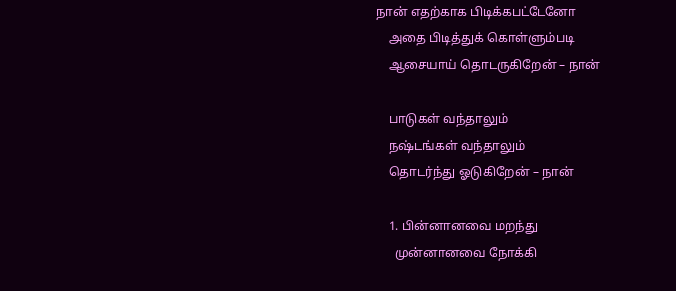நான் எதற்காக பிடிக்கபட்டேனோ
    அதை பிடித்துக் கொள்ளும்படி
    ஆசையாய் தொடருகிறேன் – நான்

    பாடுகள் வந்தாலும்
    நஷ்டங்கள் வந்தாலும்
    தொடர்ந்து ஓடுகிறேன் – நான்

    1. பின்னானவை மறந்து
      முன்னானவை நோக்கி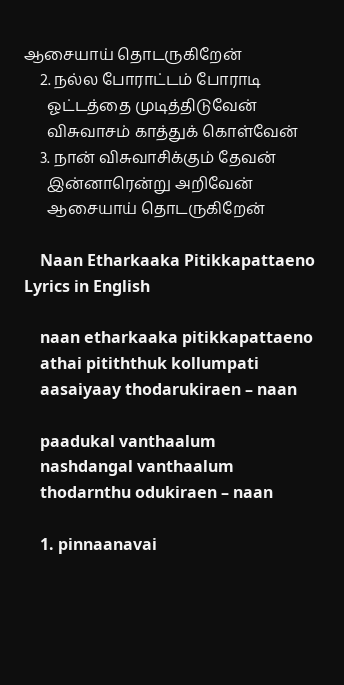ஆசையாய் தொடருகிறேன்
    2. நல்ல போராட்டம் போராடி
      ஓட்டத்தை முடித்திடுவேன்
      விசுவாசம் காத்துக் கொள்வேன்
    3. நான் விசுவாசிக்கும் தேவன்
      இன்னாரென்று அறிவேன்
      ஆசையாய் தொடருகிறேன்

    Naan Etharkaaka Pitikkapattaeno Lyrics in English

    naan etharkaaka pitikkapattaeno
    athai pitiththuk kollumpati
    aasaiyaay thodarukiraen – naan

    paadukal vanthaalum
    nashdangal vanthaalum
    thodarnthu odukiraen – naan

    1. pinnaanavai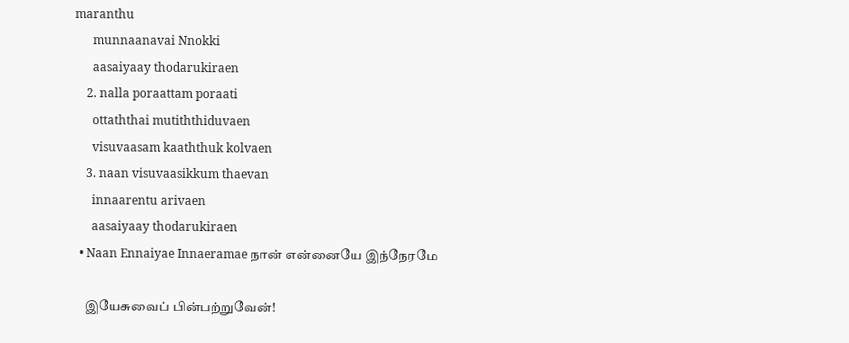maranthu
      munnaanavai Nnokki
      aasaiyaay thodarukiraen
    2. nalla poraattam poraati
      ottaththai mutiththiduvaen
      visuvaasam kaaththuk kolvaen
    3. naan visuvaasikkum thaevan
      innaarentu arivaen
      aasaiyaay thodarukiraen
  • Naan Ennaiyae Innaeramae நான் என்னையே இந்நேரமே

    இயேசுவைப் பின்பற்றுவேன்!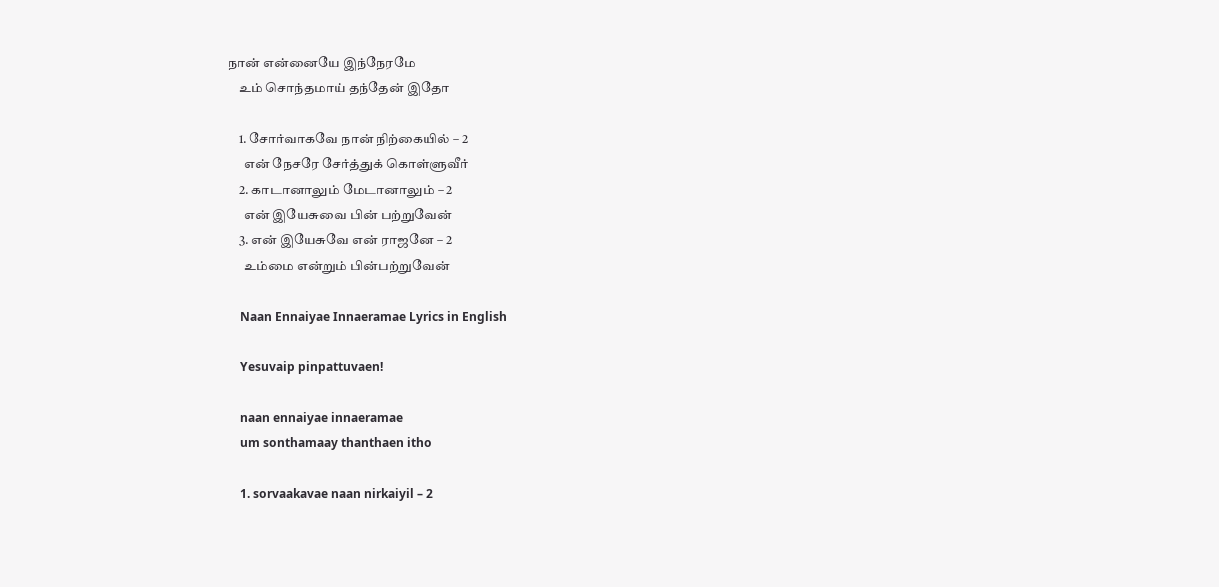நான் என்னையே இந்நேரமே
    உம் சொந்தமாய் தந்தேன் இதோ

    1. சோர்வாகவே நான் நிற்கையில் – 2
      என் நேசரே சேர்த்துக் கொள்ளுவீர்
    2. காடானாலும் மேடானாலும் – 2
      என் இயேசுவை பின் பற்றுவேன்
    3. என் இயேசுவே என் ராஜனே – 2
      உம்மை என்றும் பின்பற்றுவேன்

    Naan Ennaiyae Innaeramae Lyrics in English

    Yesuvaip pinpattuvaen!

    naan ennaiyae innaeramae
    um sonthamaay thanthaen itho

    1. sorvaakavae naan nirkaiyil – 2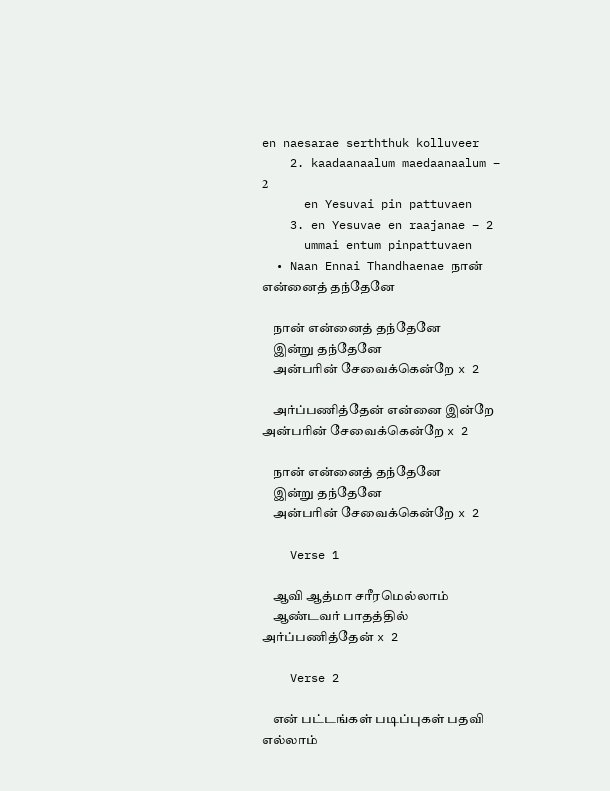en naesarae serththuk kolluveer
    2. kaadaanaalum maedaanaalum – 2
      en Yesuvai pin pattuvaen
    3. en Yesuvae en raajanae – 2
      ummai entum pinpattuvaen
  • Naan Ennai Thandhaenae நான் என்னைத் தந்தேனே

    நான் என்னைத் தந்தேனே
    இன்று தந்தேனே
    அன்பரின் சேவைக்கென்றே x 2

    அர்ப்பணித்தேன் என்னை இன்றே அன்பரின் சேவைக்கென்றே x 2

    நான் என்னைத் தந்தேனே
    இன்று தந்தேனே
    அன்பரின் சேவைக்கென்றே x 2

    Verse 1

    ஆவி ஆத்மா சரீரமெல்லாம்
    ஆண்டவர் பாதத்தில் அர்ப்பணித்தேன் x 2

    Verse 2

    என் பட்டங்கள் படிப்புகள் பதவி எல்லாம்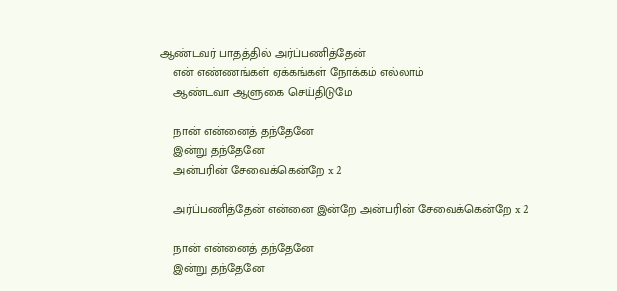ஆண்டவர் பாதத்தில் அர்ப்பணித்தேன்
    என் எண்ணங்கள் ஏக்கங்கள் நோக்கம் எல்லாம்
    ஆண்டவா ஆளுகை செய்திடுமே

    நான் என்னைத் தந்தேனே
    இன்று தந்தேனே
    அன்பரின் சேவைக்கென்றே x 2

    அர்ப்பணித்தேன் என்னை இன்றே அன்பரின் சேவைக்கென்றே x 2

    நான் என்னைத் தந்தேனே
    இன்று தந்தேனே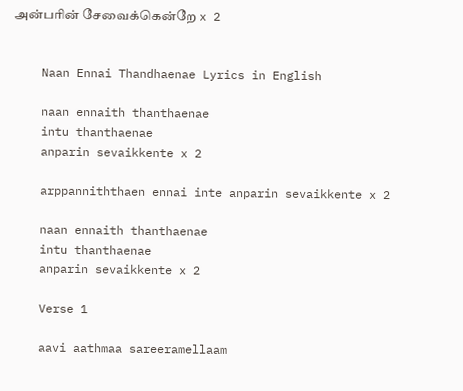அன்பரின் சேவைக்கென்றே x 2


    Naan Ennai Thandhaenae Lyrics in English

    naan ennaith thanthaenae
    intu thanthaenae
    anparin sevaikkente x 2

    arppanniththaen ennai inte anparin sevaikkente x 2

    naan ennaith thanthaenae
    intu thanthaenae
    anparin sevaikkente x 2

    Verse 1

    aavi aathmaa sareeramellaam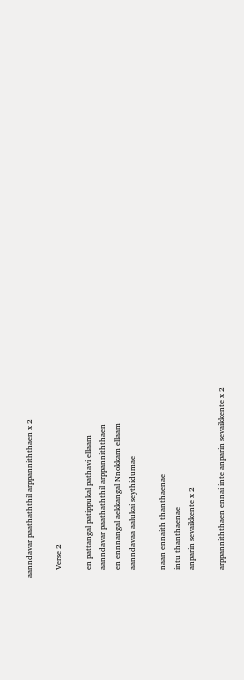aanndavar paathaththil arppanniththaen x 2

    Verse 2

    en pattangal patippukal pathavi ellaam
    aanndavar paathaththil arppanniththaen
    en ennnangal aekkangal Nnokkam ellaam
    aanndavaa aalukai seythidumae

    naan ennaith thanthaenae
    intu thanthaenae
    anparin sevaikkente x 2

    arppanniththaen ennai inte anparin sevaikkente x 2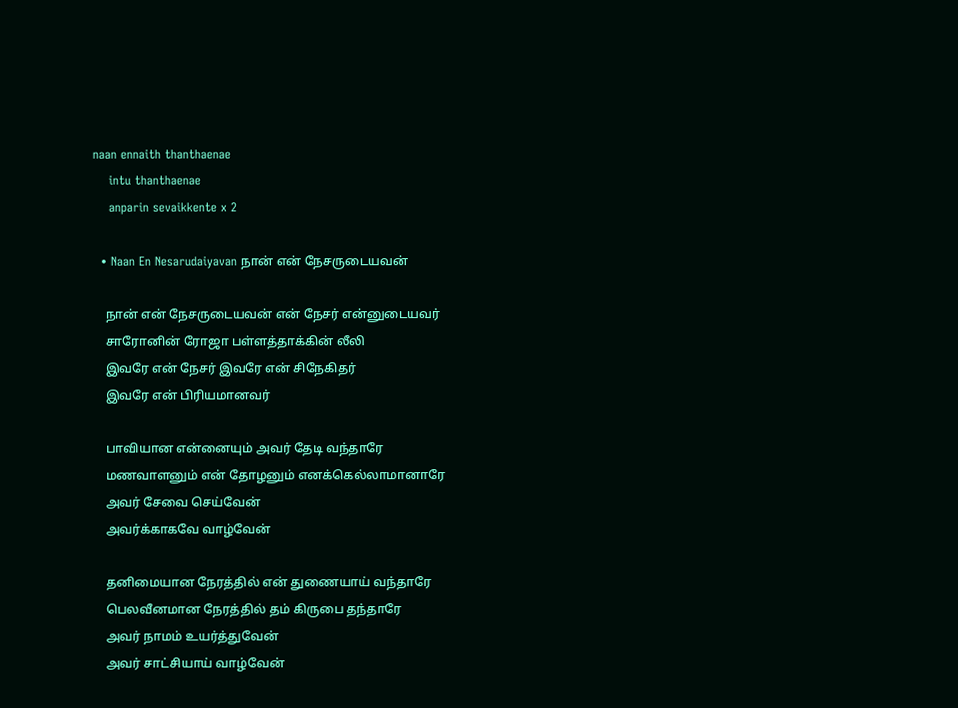naan ennaith thanthaenae
    intu thanthaenae
    anparin sevaikkente x 2

  • Naan En Nesarudaiyavan நான் என் நேசருடையவன்

    நான் என் நேசருடையவன் என் நேசர் என்னுடையவர்
    சாரோனின் ரோஜா பள்ளத்தாக்கின் லீலி
    இவரே என் நேசர் இவரே என் சிநேகிதர்
    இவரே என் பிரியமானவர்

    பாவியான என்னையும் அவர் தேடி வந்தாரே
    மணவாளனும் என் தோழனும் எனக்கெல்லாமானாரே
    அவர் சேவை செய்வேன்
    அவர்க்காகவே வாழ்வேன்

    தனிமையான நேரத்தில் என் துணையாய் வந்தாரே
    பெலவீனமான நேரத்தில் தம் கிருபை தந்தாரே
    அவர் நாமம் உயர்த்துவேன்
    அவர் சாட்சியாய் வாழ்வேன்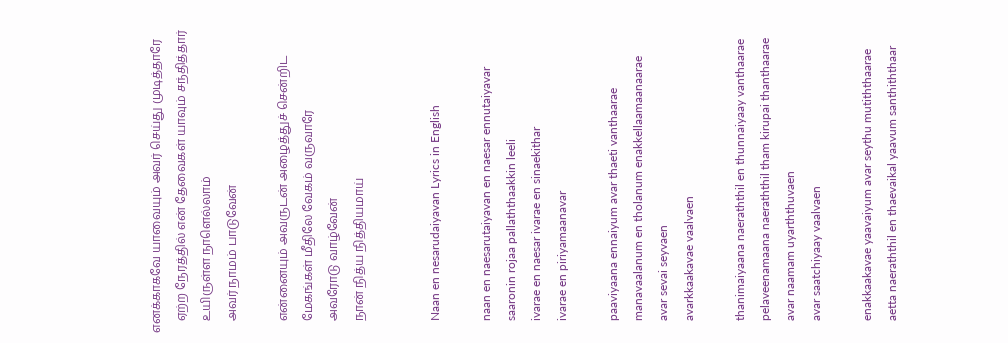எனக்காகவே யாவையும் அவர் செய்து முடித்தாரே
    ஏற்ற நேரத்தில் என் தேவைகள் யாவும் சந்தித்தார்
    உயிருள்ள நாளெல்லாம்
    அவர் நாமம் பாடுவேன்

    என்னையும் அவருடன் அழைத்துச் சென்றிட
    மேகங்கள் மீதிலே வேகம் வருவாரே
    அவரோடு வாழ்வேன்
    நான் நித்ய நித்தியமாய்


    Naan en nesarudaiyavan Lyrics in English

    naan en naesarutaiyavan en naesar ennutaiyavar
    saaronin rojaa pallaththaakkin leeli
    ivarae en naesar ivarae en sinaekithar
    ivarae en piriyamaanavar

    paaviyaana ennaiyum avar thaeti vanthaarae
    manavaalanum en tholanum enakkellaamaanaarae
    avar sevai seyvaen
    avarkkaakavae vaalvaen

    thanimaiyaana naeraththil en thunnaiyaay vanthaarae
    pelaveenamaana naeraththil tham kirupai thanthaarae
    avar naamam uyarththuvaen
    avar saatchiyaay vaalvaen

    enakkaakavae yaavaiyum avar seythu mutiththaarae
    aetta naeraththil en thaevaikal yaavum santhiththaar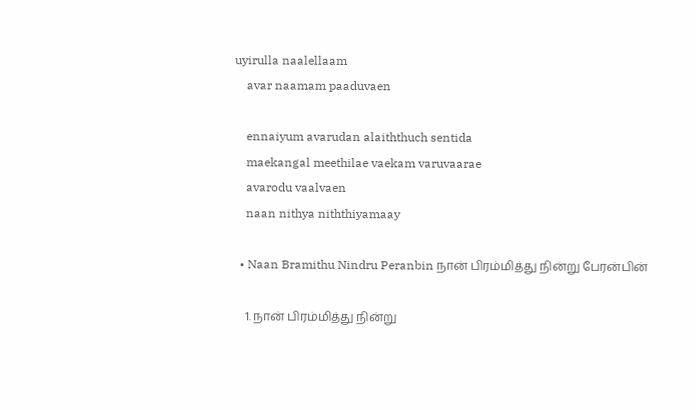uyirulla naalellaam
    avar naamam paaduvaen

    ennaiyum avarudan alaiththuch sentida
    maekangal meethilae vaekam varuvaarae
    avarodu vaalvaen
    naan nithya niththiyamaay

  • Naan Bramithu Nindru Peranbin நான் பிரம்மித்து நின்று பேரன்பின்

    1. நான் பிரம்மித்து நின்று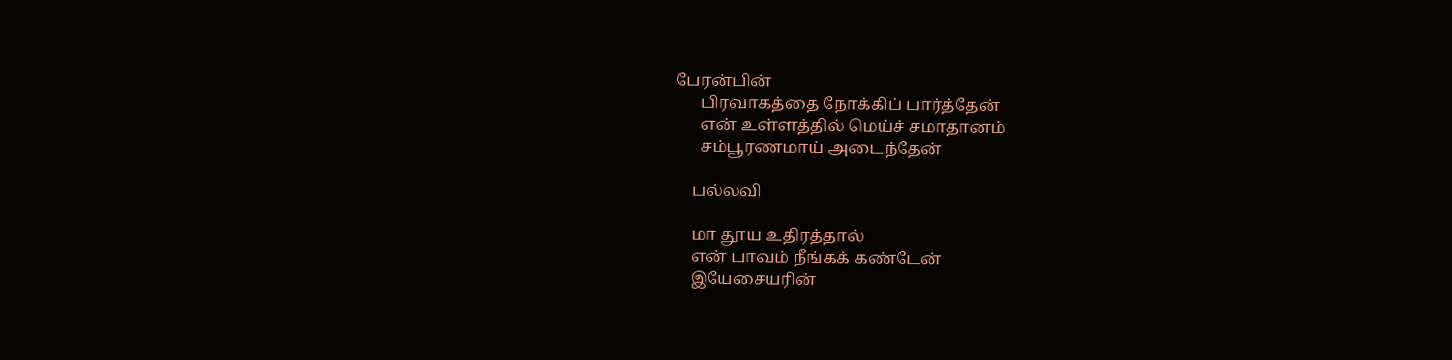பேரன்பின்
      பிரவாகத்தை நோக்கிப் பார்த்தேன்
      என் உள்ளத்தில் மெய்ச் சமாதானம்
      சம்பூரணமாய் அடைந்தேன்

    பல்லவி

    மா தூய உதிரத்தால்
    என் பாவம் நீங்கக் கண்டேன்
    இயேசையரின்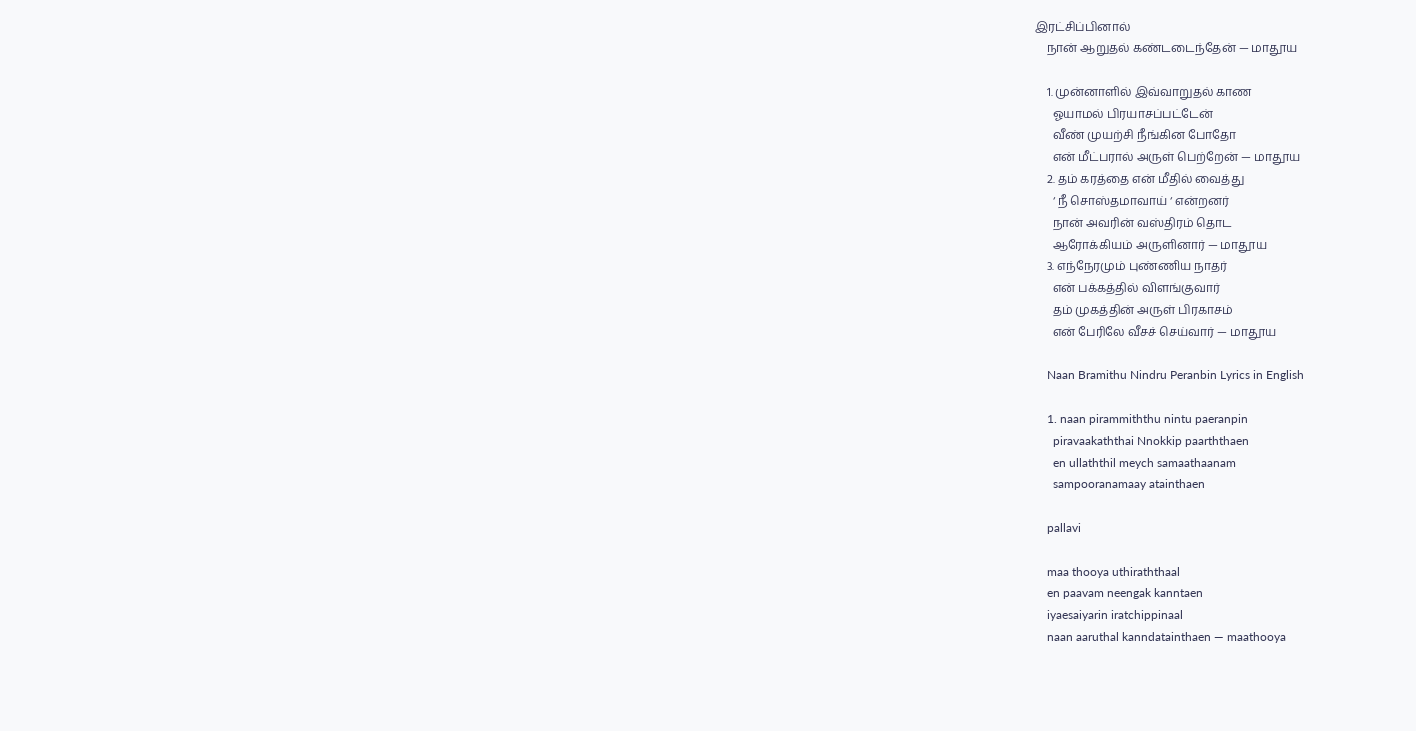இரட்சிப்பினால்
    நான் ஆறுதல் கண்டடைந்தேன் — மாதூய

    1. முன்னாளில் இவ்வாறுதல் காண
      ஓயாமல் பிரயாசப்பட்டேன்
      வீண் முயற்சி நீங்கின போதோ
      என் மீட்பரால் அருள் பெற்றேன் — மாதூய
    2. தம் கரத்தை என் மீதில் வைத்து
      ‘ நீ சொஸ்தமாவாய் ‘ என்றனர்
      நான் அவரின் வஸ்திரம் தொட
      ஆரோக்கியம் அருளினார் — மாதூய
    3. எந்நேரமும் புண்ணிய நாதர்
      என் பக்கத்தில் விளங்குவார்
      தம் முகத்தின் அருள் பிரகாசம்
      என் பேரிலே வீசச் செய்வார் — மாதூய

    Naan Bramithu Nindru Peranbin Lyrics in English

    1. naan pirammiththu nintu paeranpin
      piravaakaththai Nnokkip paarththaen
      en ullaththil meych samaathaanam
      sampooranamaay atainthaen

    pallavi

    maa thooya uthiraththaal
    en paavam neengak kanntaen
    iyaesaiyarin iratchippinaal
    naan aaruthal kanndatainthaen — maathooya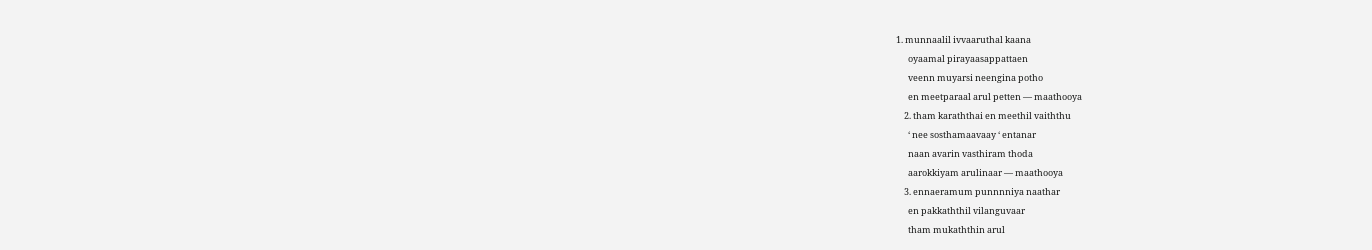1. munnaalil ivvaaruthal kaana
      oyaamal pirayaasappattaen
      veenn muyarsi neengina potho
      en meetparaal arul petten — maathooya
    2. tham karaththai en meethil vaiththu
      ‘ nee sosthamaavaay ‘ entanar
      naan avarin vasthiram thoda
      aarokkiyam arulinaar — maathooya
    3. ennaeramum punnnniya naathar
      en pakkaththil vilanguvaar
      tham mukaththin arul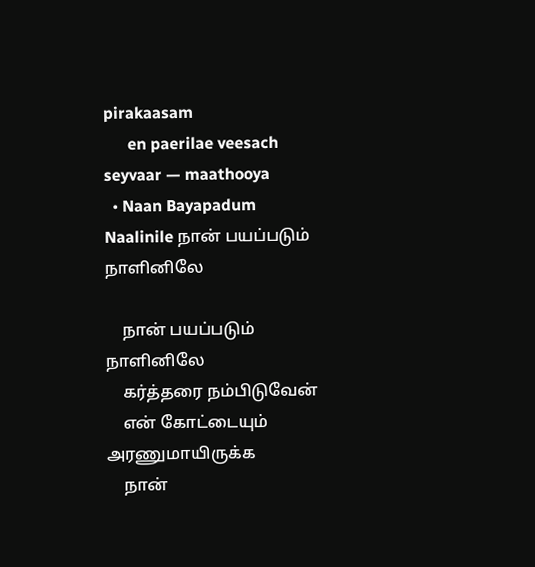pirakaasam
      en paerilae veesach seyvaar — maathooya
  • Naan Bayapadum Naalinile நான் பயப்படும் நாளினிலே

    நான் பயப்படும் நாளினிலே
    கர்த்தரை நம்பிடுவேன்
    என் கோட்டையும் அரணுமாயிருக்க
    நான்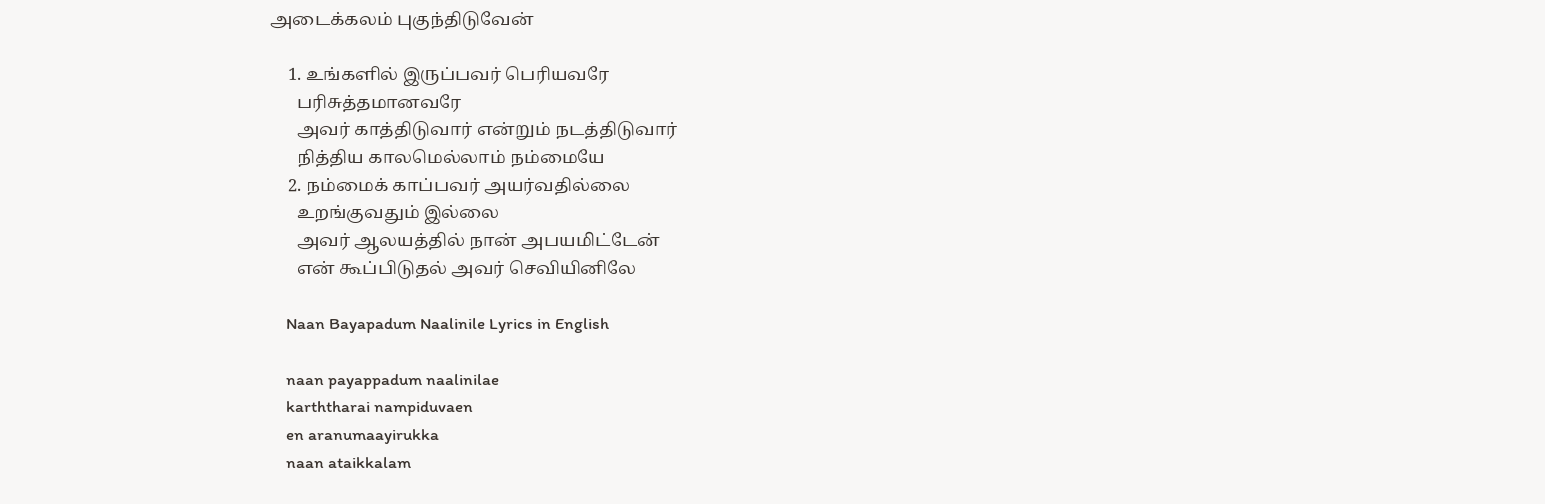அடைக்கலம் புகுந்திடுவேன்

    1. உங்களில் இருப்பவர் பெரியவரே
      பரிசுத்தமானவரே
      அவர் காத்திடுவார் என்றும் நடத்திடுவார்
      நித்திய காலமெல்லாம் நம்மையே
    2. நம்மைக் காப்பவர் அயர்வதில்லை
      உறங்குவதும் இல்லை
      அவர் ஆலயத்தில் நான் அபயமிட்டேன்
      என் கூப்பிடுதல் அவர் செவியினிலே

    Naan Bayapadum Naalinile Lyrics in English

    naan payappadum naalinilae
    karththarai nampiduvaen
    en aranumaayirukka
    naan ataikkalam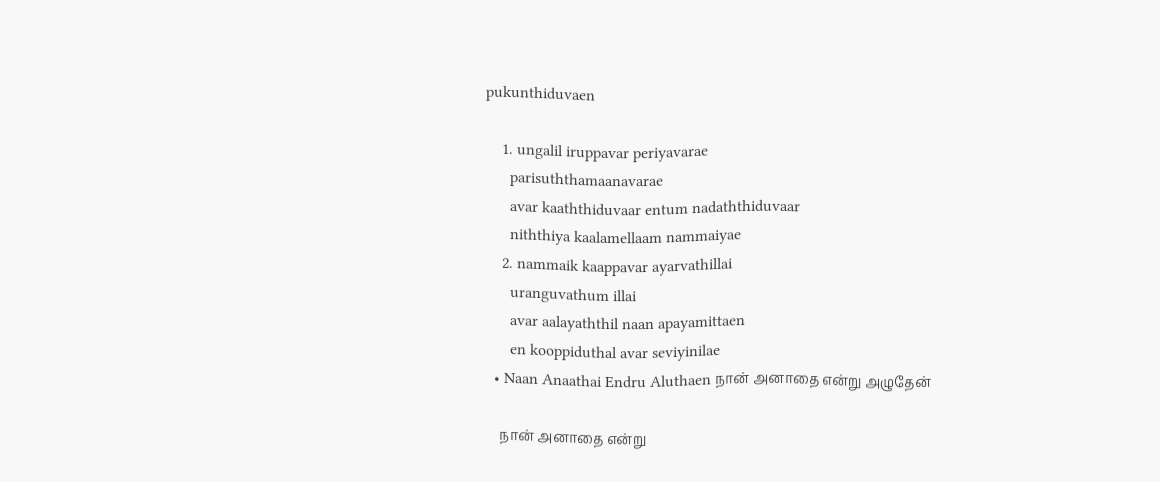pukunthiduvaen

    1. ungalil iruppavar periyavarae
      parisuththamaanavarae
      avar kaaththiduvaar entum nadaththiduvaar
      niththiya kaalamellaam nammaiyae
    2. nammaik kaappavar ayarvathillai
      uranguvathum illai
      avar aalayaththil naan apayamittaen
      en kooppiduthal avar seviyinilae
  • Naan Anaathai Endru Aluthaen நான் அனாதை என்று அழுதேன்

    நான் அனாதை என்று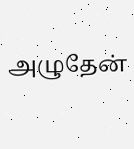அழுதேன்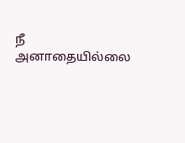நீ அனாதையில்லை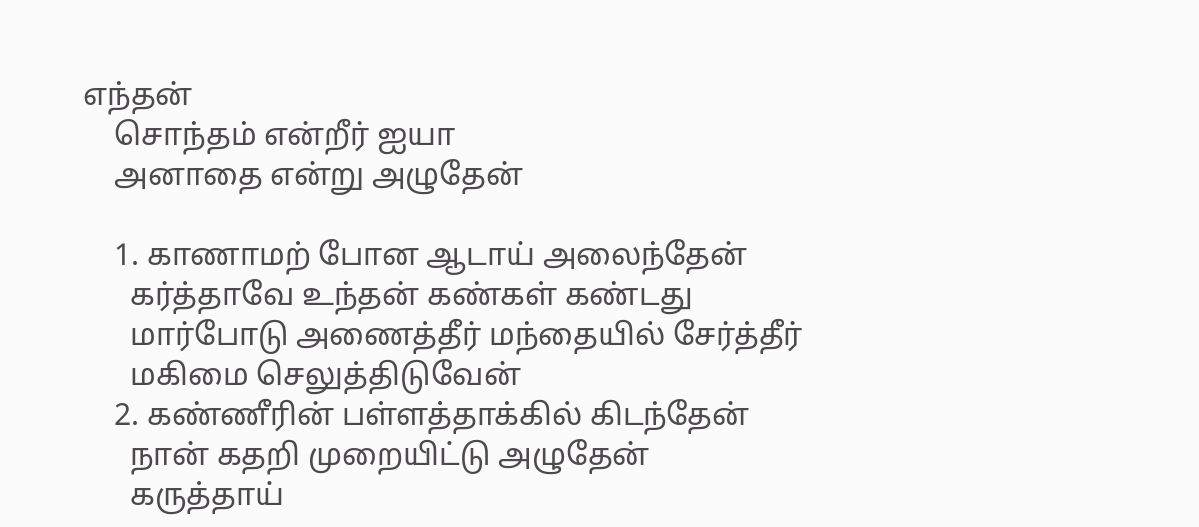எந்தன்
    சொந்தம் என்றீர் ஐயா
    அனாதை என்று அழுதேன்

    1. காணாமற் போன ஆடாய் அலைந்தேன்
      கர்த்தாவே உந்தன் கண்கள் கண்டது
      மார்போடு அணைத்தீர் மந்தையில் சேர்த்தீர்
      மகிமை செலுத்திடுவேன்
    2. கண்ணீரின் பள்ளத்தாக்கில் கிடந்தேன்
      நான் கதறி முறையிட்டு அழுதேன்
      கருத்தாய்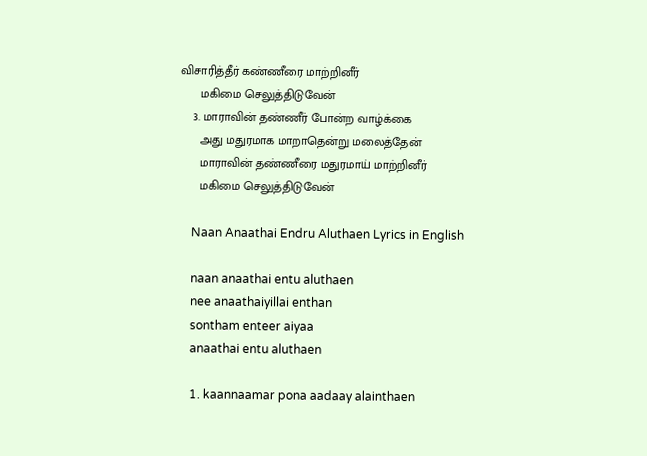விசாரித்தீர் கண்ணீரை மாற்றினீர்
      மகிமை செலுத்திடுவேன்
    3. மாராவின் தண்ணீர் போன்ற வாழ்க்கை
      அது மதுரமாக மாறாதென்று மலைத்தேன்
      மாராவின் தண்ணீரை மதுரமாய் மாற்றினீர்
      மகிமை செலுத்திடுவேன்

    Naan Anaathai Endru Aluthaen Lyrics in English

    naan anaathai entu aluthaen
    nee anaathaiyillai enthan
    sontham enteer aiyaa
    anaathai entu aluthaen

    1. kaannaamar pona aadaay alainthaen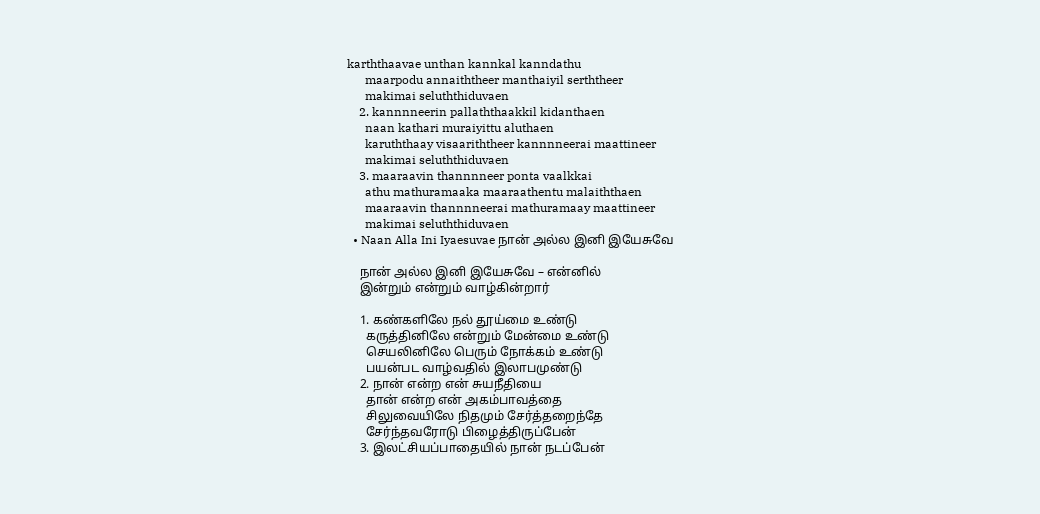karththaavae unthan kannkal kanndathu
      maarpodu annaiththeer manthaiyil serththeer
      makimai seluththiduvaen
    2. kannnneerin pallaththaakkil kidanthaen
      naan kathari muraiyittu aluthaen
      karuththaay visaariththeer kannnneerai maattineer
      makimai seluththiduvaen
    3. maaraavin thannnneer ponta vaalkkai
      athu mathuramaaka maaraathentu malaiththaen
      maaraavin thannnneerai mathuramaay maattineer
      makimai seluththiduvaen
  • Naan Alla Ini Iyaesuvae நான் அல்ல இனி இயேசுவே

    நான் அல்ல இனி இயேசுவே – என்னில்
    இன்றும் என்றும் வாழ்கின்றார்

    1. கண்களிலே நல் தூய்மை உண்டு
      கருத்தினிலே என்றும் மேன்மை உண்டு
      செயலினிலே பெரும் நோக்கம் உண்டு
      பயன்பட வாழ்வதில் இலாபமுண்டு
    2. நான் என்ற என் சுயநீதியை
      தான் என்ற என் அகம்பாவத்தை
      சிலுவையிலே நிதமும் சேர்த்தறைந்தே
      சேர்ந்தவரோடு பிழைத்திருப்பேன்
    3. இலட்சியப்பாதையில் நான் நடப்பேன்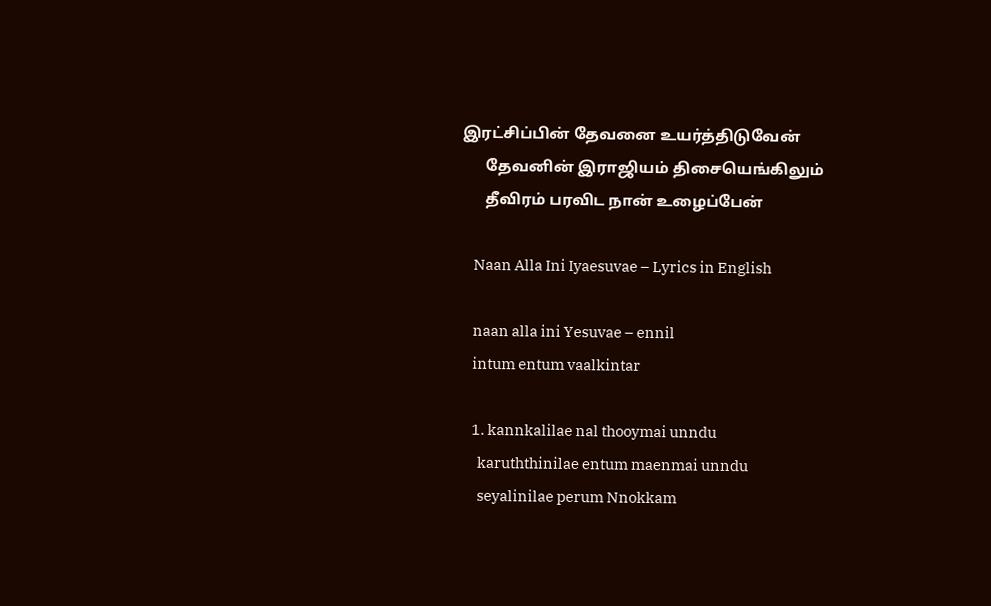இரட்சிப்பின் தேவனை உயர்த்திடுவேன்
      தேவனின் இராஜியம் திசையெங்கிலும்
      தீவிரம் பரவிட நான் உழைப்பேன்

    Naan Alla Ini Iyaesuvae – Lyrics in English

    naan alla ini Yesuvae – ennil
    intum entum vaalkintar

    1. kannkalilae nal thooymai unndu
      karuththinilae entum maenmai unndu
      seyalinilae perum Nnokkam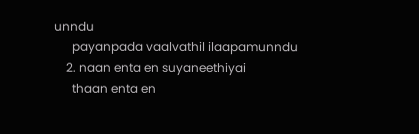unndu
      payanpada vaalvathil ilaapamunndu
    2. naan enta en suyaneethiyai
      thaan enta en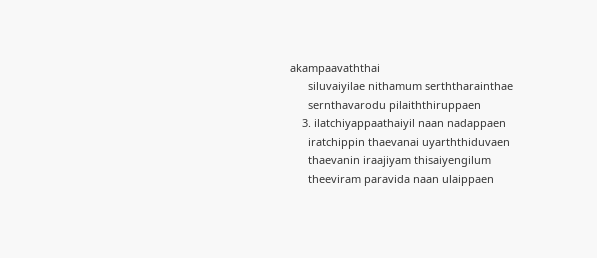akampaavaththai
      siluvaiyilae nithamum serththarainthae
      sernthavarodu pilaiththiruppaen
    3. ilatchiyappaathaiyil naan nadappaen
      iratchippin thaevanai uyarththiduvaen
      thaevanin iraajiyam thisaiyengilum
      theeviram paravida naan ulaippaen